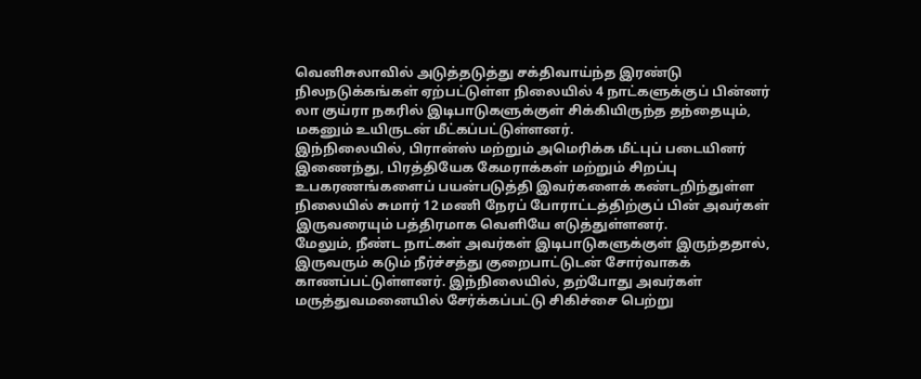வெனிசுலாவில் அடுத்தடுத்து சக்திவாய்ந்த இரண்டு நிலநடுக்கங்கள் ஏற்பட்டுள்ள நிலையில் 4 நாட்களுக்குப் பின்னர் லா குய்ரா நகரில் இடிபாடுகளுக்குள் சிக்கியிருந்த தந்தையும், மகனும் உயிருடன் மீட்கப்பட்டுள்ளனர்.
இந்நிலையில், பிரான்ஸ் மற்றும் அமெரிக்க மீட்புப் படையினர் இணைந்து, பிரத்தியேக கேமராக்கள் மற்றும் சிறப்பு உபகரணங்களைப் பயன்படுத்தி இவர்களைக் கண்டறிந்துள்ள நிலையில் சுமார் 12 மணி நேரப் போராட்டத்திற்குப் பின் அவர்கள் இருவரையும் பத்திரமாக வெளியே எடுத்துள்ளனர்.
மேலும், நீண்ட நாட்கள் அவர்கள் இடிபாடுகளுக்குள் இருந்ததால், இருவரும் கடும் நீர்ச்சத்து குறைபாட்டுடன் சோர்வாகக் காணப்பட்டுள்ளனர். இந்நிலையில், தற்போது அவர்கள் மருத்துவமனையில் சேர்க்கப்பட்டு சிகிச்சை பெற்று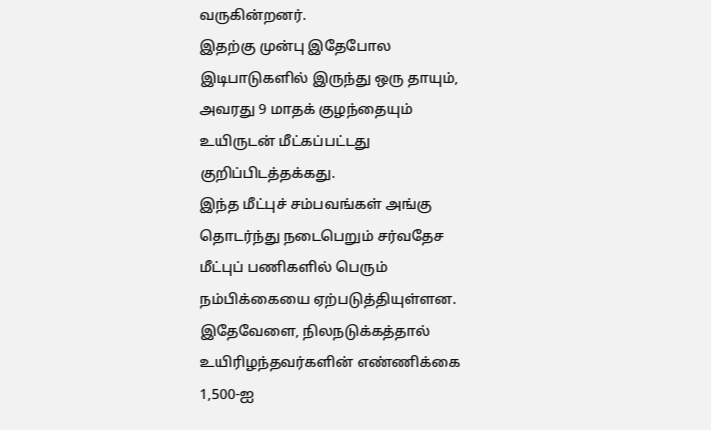வருகின்றனர்.
இதற்கு முன்பு இதேபோல இடிபாடுகளில் இருந்து ஒரு தாயும், அவரது 9 மாதக் குழந்தையும் உயிருடன் மீட்கப்பட்டது குறிப்பிடத்தக்கது.
இந்த மீட்புச் சம்பவங்கள் அங்கு தொடர்ந்து நடைபெறும் சர்வதேச மீட்புப் பணிகளில் பெரும் நம்பிக்கையை ஏற்படுத்தியுள்ளன.
இதேவேளை, நிலநடுக்கத்தால் உயிரிழந்தவர்களின் எண்ணிக்கை 1,500-ஐ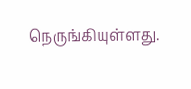நெருங்கியுள்ளது.